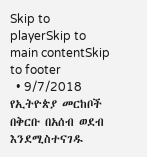Skip to playerSkip to main contentSkip to footer
  • 9/7/2018
የኢትዮጵያ መርከቦች በቅርቡ በአሰብ ወደብ እንደሚስተናገዱ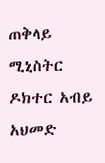ጠቅላይ ሚኒስትር ዶክተር አብይ አህመድ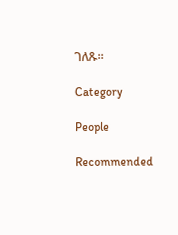ገለጹ።

Category

People

Recommended